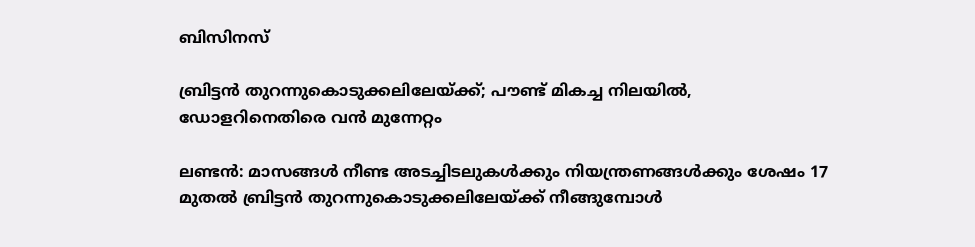ബിസിനസ്‌

ബ്രിട്ടന്‍ തുറന്നുകൊടുക്കലിലേയ്ക്ക്; പൗണ്ട് മികച്ച നിലയില്‍, ഡോളറിനെതിരെ വന്‍ മുന്നേറ്റം

ലണ്ടന്‍: മാസങ്ങള്‍ നീണ്ട അടച്ചിടലുകള്‍ക്കും നിയന്ത്രണങ്ങള്‍ക്കും ശേഷം 17 മുതല്‍ ബ്രിട്ടന്‍ തുറന്നുകൊടുക്കലിലേയ്ക്ക് നീങ്ങുമ്പോള്‍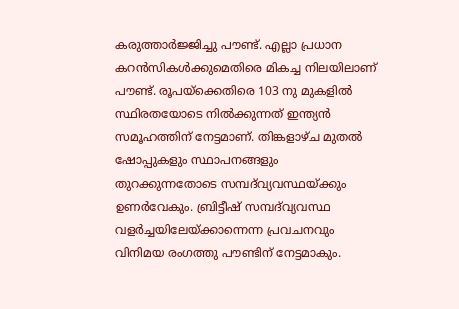കരുത്താര്‍ജ്ജിച്ചു പൗണ്ട്. എല്ലാ പ്രധാന കറന്‍സികള്‍ക്കുമെതിരെ മികച്ച നിലയിലാണ് പൗണ്ട്. രൂപയ്‌ക്കെതിരെ 103 നു മുകളില്‍ സ്ഥിരതയോടെ നില്‍ക്കുന്നത് ഇന്ത്യന്‍ സമൂഹത്തിന് നേട്ടമാണ്. തിങ്കളാഴ്ച മുതല്‍ ഷോപ്പുകളും സ്ഥാപനങ്ങളും തുറക്കുന്നതോടെ സമ്പദ്‌വ്യവസ്ഥയ്ക്കും ഉണര്‍വേകും. ബ്രിട്ടീഷ് സമ്പദ്‌വ്യവസ്ഥ വളര്‍ച്ചയിലേയ്ക്കാന്നെന്ന പ്രവചനവും വിനിമയ രംഗത്തു പൗണ്ടിന് നേട്ടമാകും.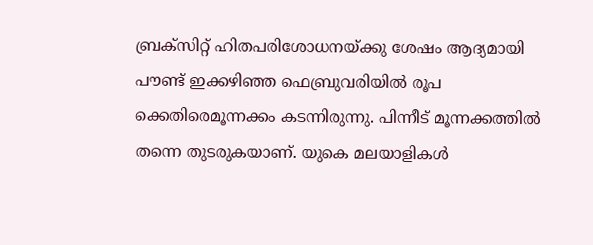ബ്രക്‌സിറ്റ് ഹിതപരിശോധനയ്ക്കു ശേഷം ആദ്യമായി പൗണ്ട് ഇക്കഴിഞ്ഞ ഫെബ്രുവരിയില്‍ രൂപ ക്കെതിരെമൂന്നക്കം കടന്നിരുന്നു. പിന്നീട് മൂന്നക്കത്തില്‍ തന്നെ തുടരുകയാണ്. യുകെ മലയാളികള്‍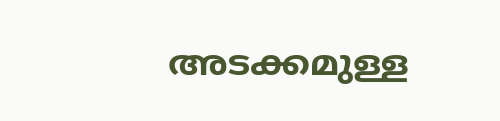അടക്കമുള്ള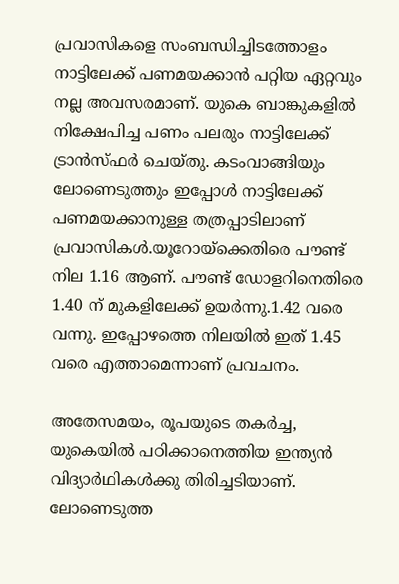പ്രവാസികളെ സംബന്ധിച്ചിടത്തോളം നാട്ടിലേക്ക് പണമയക്കാന്‍ പറ്റിയ ഏറ്റവും നല്ല അവസരമാണ്. യുകെ ബാങ്കുകളില്‍ നിക്ഷേപിച്ച പണം പലരും നാട്ടിലേക്ക് ട്രാന്‍സ്ഫര്‍ ചെയ്തു. കടംവാങ്ങിയും ലോണെടുത്തും ഇപ്പോള്‍ നാട്ടിലേക്ക് പണമയക്കാനുള്ള തത്രപ്പാടിലാണ് പ്രവാസികള്‍.യൂറോയ്‌ക്കെതിരെ പൗണ്ട് നില 1.16 ആണ്. പൗണ്ട് ഡോളറിനെതിരെ 1.40 ന് മുകളിലേക്ക് ഉയര്‍ന്നു.1.42 വരെ വന്നു. ഇപ്പോഴത്തെ നിലയില്‍ ഇത് 1.45 വരെ എത്താമെന്നാണ് പ്രവചനം.

അതേസമയം, രൂപയുടെ തകര്‍ച്ച, യുകെയില്‍ പഠിക്കാനെത്തിയ ഇന്ത്യന്‍ വിദ്യാര്‍ഥികള്‍ക്കു തിരിച്ചടിയാണ്. ലോണെടുത്ത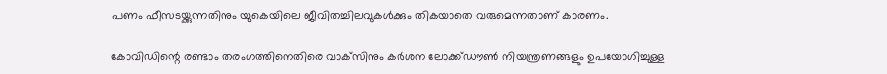പണം ഫീസടയ്ക്കുന്നതിനും യുകെയിലെ ജീവിതച്ചിലവുകള്‍ക്കും തികയാതെ വരുമെന്നതാണ് കാരണം.

കോവിഡിന്റെ രണ്ടാം തരംഗത്തിനെതിരെ വാക്‌സിനും കര്‍ശന ലോക്ക്ഡൗണ്‍ നിയന്ത്രണങ്ങളും ഉപയോഗിച്ചുള്ള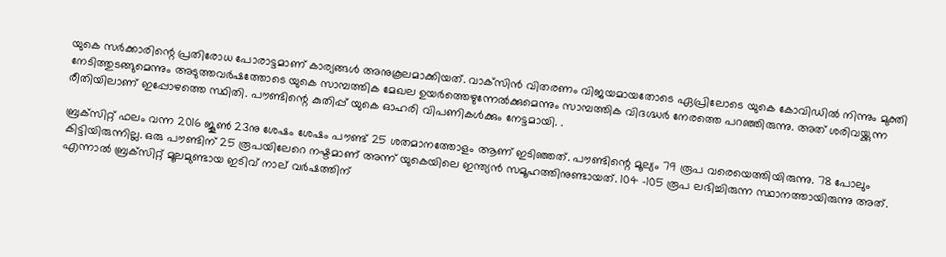യുകെ സര്‍ക്കാരിന്റെ പ്രതിരോധ പോരാട്ടമാണ് കാര്യങ്ങള്‍ അനുകൂലമാക്കിയത്. വാക്‌സിന്‍ വിതരണം വിജയമായതോടെ ഏപ്രിലോടെ യുകെ കോവിഡില്‍ നിന്നും മുക്തി നേടിത്തുടങ്ങുമെന്നും അടുത്തവര്‍ഷത്തോടെ യുകെ സാമ്പത്തിക മേഖല ഉയര്‍ത്തെഴുന്നേല്‍ക്കുമെന്നും സാമ്പത്തിക വിദഗ്ദ്ധര്‍ നേരത്തെ പറഞ്ഞിരുന്നു. അത് ശരിവയ്ക്കുന്ന രീതിയിലാണ് ഇപ്പോഴത്തെ സ്ഥിതി. പൗണ്ടിന്റെ കുതിപ്പ് യുകെ ഓഹരി വിപണികള്‍ക്കും നേട്ടമായി. .

ബ്രക്‌സിറ്റ് ഫലം വന്ന 2016 ജൂണ്‍ 23നു ശേഷം ശേഷം പൗണ്ട് 25 ശതമാനത്തോളം ആണ് ഇടിഞ്ഞത്. പൗണ്ടിന്റെ മൂല്യം 79 രൂപ വരെയെത്തിയിരുന്നു. 78 പോലും കിട്ടിയിരുന്നില്ല. ഒരു പൗണ്ടിന് 25 രൂപയിലേറെ നഷ്ടമാണ് അന്ന് യുകെയിലെ ഇന്ത്യന്‍ സമൂഹത്തിനുണ്ടായത്. 104 -105 രൂപ ലഭിച്ചിരുന്ന സ്ഥാനത്തായിരുന്നു അത്. എന്നാല്‍ ബ്രക്‌സിറ്റ്‌ മൂലമുണ്ടായ ഇടിവ് നാല് വര്‍ഷത്തിന്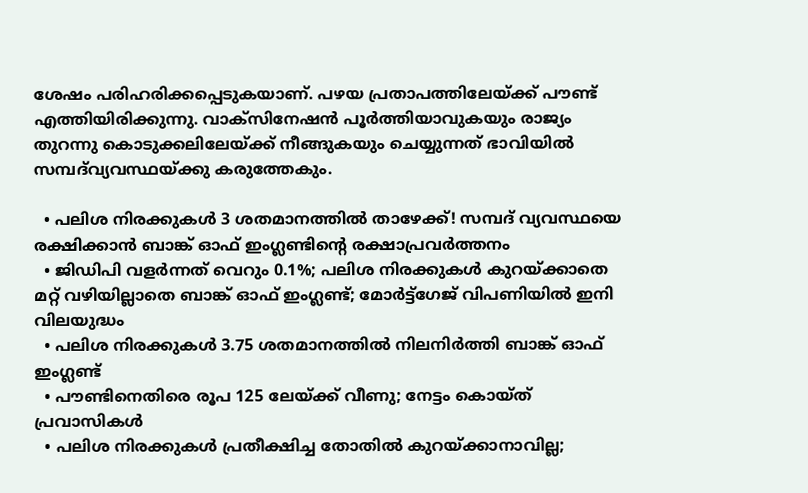ശേഷം പരിഹരിക്കപ്പെടുകയാണ്. പഴയ പ്രതാപത്തിലേയ്ക്ക് പൗണ്ട് എത്തിയിരിക്കുന്നു. വാക്സിനേഷന്‍ പൂര്‍ത്തിയാവുകയും രാജ്യം തുറന്നു കൊടുക്കലിലേയ്ക്ക് നീങ്ങുകയും ചെയ്യുന്നത് ഭാവിയില്‍ സമ്പദ്‌വ്യവസ്ഥയ്ക്കു കരുത്തേകും.

  • പലിശ നിരക്കുകള്‍ 3 ശതമാനത്തില്‍ താഴേക്ക്! സമ്പദ് വ്യവസ്ഥയെ രക്ഷിക്കാന്‍ ബാങ്ക് ഓഫ് ഇംഗ്ലണ്ടിന്റെ രക്ഷാപ്രവര്‍ത്തനം
  • ജിഡിപി വളര്‍ന്നത് വെറും 0.1%; പലിശ നിരക്കുകള്‍ കുറയ്ക്കാതെ മറ്റ് വഴിയില്ലാതെ ബാങ്ക് ഓഫ് ഇംഗ്ലണ്ട്; മോര്‍ട്ട്‌ഗേജ് വിപണിയില്‍ ഇനി വിലയുദ്ധം
  • പലിശ നിരക്കുകള്‍ 3.75 ശതമാനത്തില്‍ നിലനിര്‍ത്തി ബാങ്ക് ഓഫ് ഇംഗ്ലണ്ട്
  • പൗണ്ടിനെതിരെ രൂപ 125 ലേയ്ക്ക് വീണു; നേട്ടം കൊയ്ത് പ്രവാസികള്‍
  • പലിശ നിരക്കുകള്‍ പ്രതീക്ഷിച്ച തോതില്‍ കുറയ്ക്കാനാവില്ല;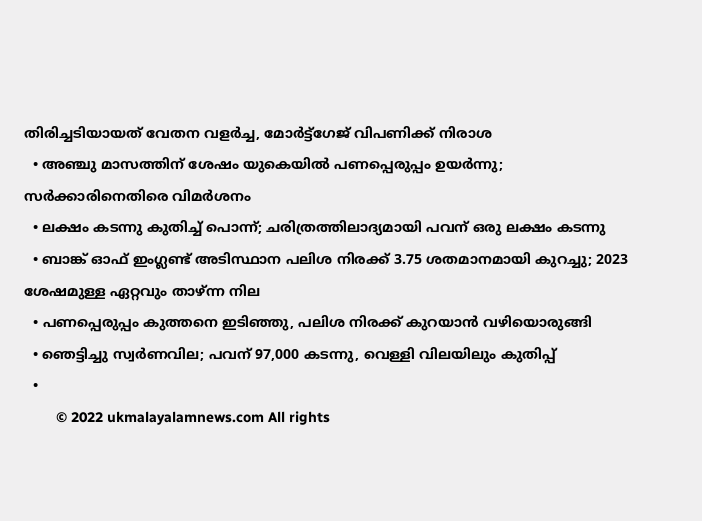തിരിച്ചടിയായത് വേതന വളര്‍ച്ച, മോര്‍ട്ട്‌ഗേജ് വിപണിക്ക് നിരാശ
  • അഞ്ചു മാസത്തിന് ശേഷം യുകെയില്‍ പണപ്പെരുപ്പം ഉയര്‍ന്നു; സര്‍ക്കാരിനെതിരെ വിമര്‍ശനം
  • ലക്ഷം കടന്നു കുതിച്ച് പൊന്ന്; ചരിത്രത്തിലാദ്യമായി പവന് ഒരു ലക്ഷം കടന്നു
  • ബാങ്ക് ഓഫ് ഇംഗ്ലണ്ട് അടിസ്ഥാന പലിശ നിരക്ക് 3.75 ശതമാനമായി കുറച്ചു; 2023 ശേഷമുള്ള ഏറ്റവും താഴ്ന്ന നില
  • പണപ്പെരുപ്പം കുത്തനെ ഇടിഞ്ഞു, പലിശ നിരക്ക് കുറയാന്‍ വഴിയൊരുങ്ങി
  • ഞെട്ടിച്ചു സ്വര്‍ണവില; പവന് 97,000 കടന്നു, വെള്ളി വിലയിലും കുതിപ്പ്
  •
        © 2022 ukmalayalamnews.com All rights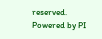reserved. Powered by PI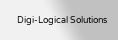Digi-Logical Solutions